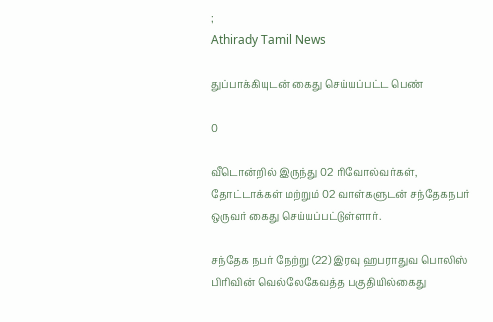;
Athirady Tamil News

துப்பாக்கியுடன் கைது செய்யப்பட்ட பெண்

0

வீடொன்றில் இருந்து 02 ரிவோல்வர்கள், தோட்டாக்கள் மற்றும் 02 வாள்களுடன் சந்தேகநபர் ஒருவர் கைது செய்யப்பட்டுள்ளார்.

சந்தேக நபர் நேற்று (22) இரவு ஹபராதுவ பொலிஸ் பிரிவின் வெல்லேகேவத்த பகுதியில்கைது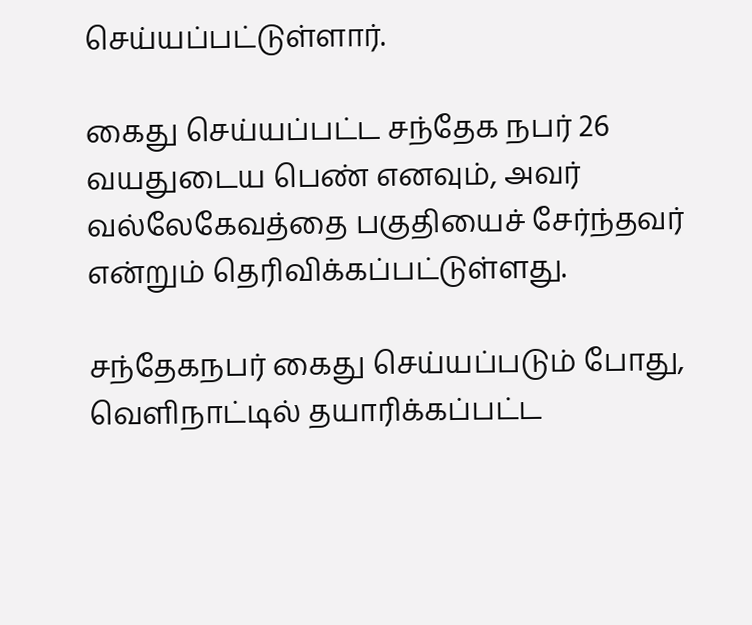செய்யப்பட்டுள்ளார்.

கைது செய்யப்பட்ட சந்தேக நபர் 26 வயதுடைய பெண் எனவும், அவர் வல்லேகேவத்தை பகுதியைச் சேர்ந்தவர் என்றும் தெரிவிக்கப்பட்டுள்ளது.

சந்தேகநபர் கைது செய்யப்படும் போது, வெளிநாட்டில் தயாரிக்கப்பட்ட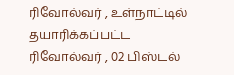ரிவோல்வர் , உள்நாட்டில் தயாரிக்கப்பட்ட ரிவோல்வர் , 02 பிஸ்டல்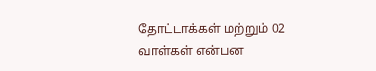தோட்டாக்கள் மற்றும் 02 வாள்கள் என்பன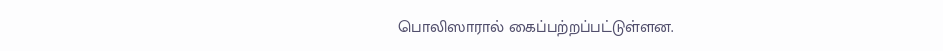பொலிஸாரால் கைப்பற்றப்பட்டுள்ளன.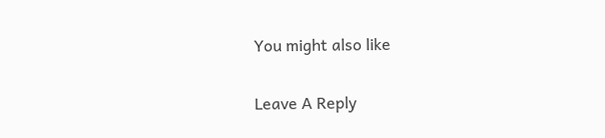You might also like

Leave A Reply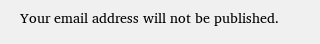Your email address will not be published.